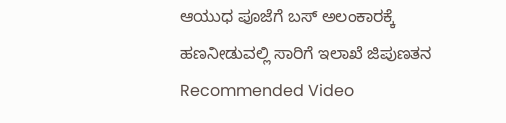ಆಯುಧ ಪೂಜೆಗೆ ಬಸ್ ಅಲಂಕಾರಕ್ಕೆ ಹಣನೀಡುವಲ್ಲಿ ಸಾರಿಗೆ ಇಲಾಖೆ ಜಿಪುಣತನ
Recommended Video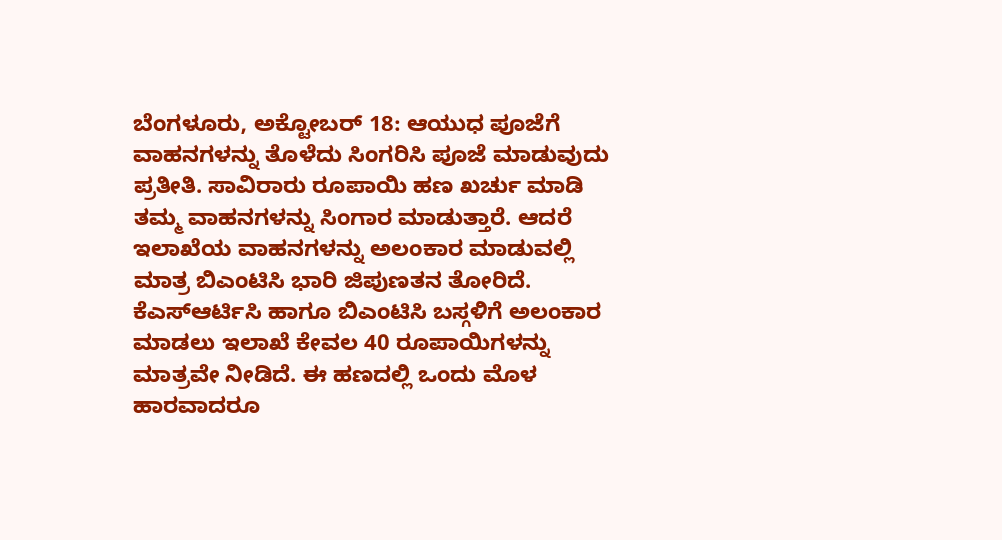ಬೆಂಗಳೂರು, ಅಕ್ಟೋಬರ್ 18: ಆಯುಧ ಪೂಜೆಗೆ ವಾಹನಗಳನ್ನು ತೊಳೆದು ಸಿಂಗರಿಸಿ ಪೂಜೆ ಮಾಡುವುದು ಪ್ರತೀತಿ. ಸಾವಿರಾರು ರೂಪಾಯಿ ಹಣ ಖರ್ಚು ಮಾಡಿ ತಮ್ಮ ವಾಹನಗಳನ್ನು ಸಿಂಗಾರ ಮಾಡುತ್ತಾರೆ. ಆದರೆ ಇಲಾಖೆಯ ವಾಹನಗಳನ್ನು ಅಲಂಕಾರ ಮಾಡುವಲ್ಲಿ ಮಾತ್ರ ಬಿಎಂಟಿಸಿ ಭಾರಿ ಜಿಪುಣತನ ತೋರಿದೆ.
ಕೆಎಸ್ಆರ್ಟಿಸಿ ಹಾಗೂ ಬಿಎಂಟಿಸಿ ಬಸ್ಗಳಿಗೆ ಅಲಂಕಾರ ಮಾಡಲು ಇಲಾಖೆ ಕೇವಲ 40 ರೂಪಾಯಿಗಳನ್ನು ಮಾತ್ರವೇ ನೀಡಿದೆ. ಈ ಹಣದಲ್ಲಿ ಒಂದು ಮೊಳ ಹಾರವಾದರೂ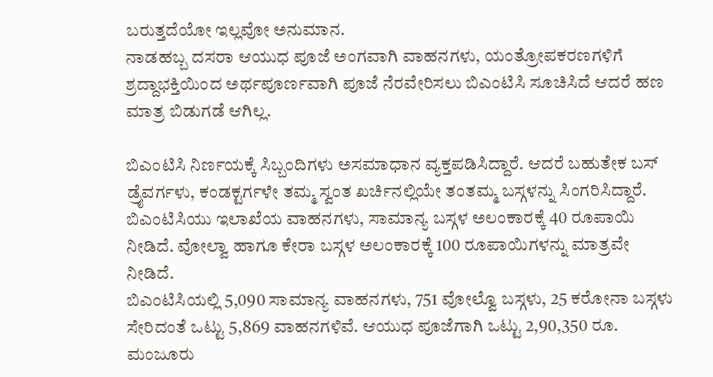ಬರುತ್ತದೆಯೋ ಇಲ್ಲವೋ ಅನುಮಾನ.
ನಾಡಹಬ್ಬ ದಸರಾ ಆಯುಧ ಪೂಜೆ ಅಂಗವಾಗಿ ವಾಹನಗಳು, ಯಂತ್ರೋಪಕರಣಗಳಿಗೆ ಶ್ರದ್ದಾಭಕ್ತಿಯಿಂದ ಅರ್ಥಪೂರ್ಣವಾಗಿ ಪೂಜೆ ನೆರವೇರಿಸಲು ಬಿಎಂಟಿಸಿ ಸೂಚಿಸಿದೆ ಆದರೆ ಹಣ ಮಾತ್ರ ಬಿಡುಗಡೆ ಆಗಿಲ್ಲ.

ಬಿಎಂಟಿಸಿ ನಿರ್ಣಯಕ್ಕೆ ಸಿಬ್ಬಂದಿಗಳು ಅಸಮಾಧಾನ ವ್ಯಕ್ತಪಡಿಸಿದ್ದಾರೆ. ಆದರೆ ಬಹುತೇಕ ಬಸ್ ಡ್ರೈವರ್ಗಳು, ಕಂಡಕ್ಟರ್ಗಳೇ ತಮ್ಮ ಸ್ವಂತ ಖರ್ಚಿನಲ್ಲಿಯೇ ತಂತಮ್ಮ ಬಸ್ಗಳನ್ನು ಸಿಂಗರಿಸಿದ್ದಾರೆ.
ಬಿಎಂಟಿಸಿಯು ಇಲಾಖೆಯ ವಾಹನಗಳು, ಸಾಮಾನ್ಯ ಬಸ್ಗಳ ಅಲಂಕಾರಕ್ಕೆ 40 ರೂಪಾಯಿ ನೀಡಿದೆ. ವೋಲ್ವಾ ಹಾಗೂ ಕೇರಾ ಬಸ್ಗಳ ಅಲಂಕಾರಕ್ಕೆ 100 ರೂಪಾಯಿಗಳನ್ನು ಮಾತ್ರವೇ ನೀಡಿದೆ.
ಬಿಎಂಟಿಸಿಯಲ್ಲಿ 5,090 ಸಾಮಾನ್ಯ ವಾಹನಗಳು, 751 ವೋಲ್ವೊ ಬಸ್ಗಳು, 25 ಕರೋನಾ ಬಸ್ಗಳು ಸೇರಿದಂತೆ ಒಟ್ಟು 5,869 ವಾಹನಗಳಿವೆ. ಆಯುಧ ಪೂಜೆಗಾಗಿ ಒಟ್ಟು 2,90,350 ರೂ. ಮಂಜೂರು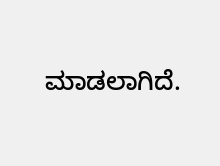ಮಾಡಲಾಗಿದೆ.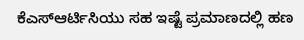ಕೆಎಸ್ಆರ್ಟಿಸಿಯು ಸಹ ಇಷ್ಟೆ ಪ್ರಮಾಣದಲ್ಲಿ ಹಣ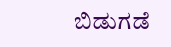ಬಿಡುಗಡೆ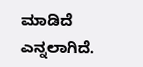ಮಾಡಿದೆ ಎನ್ನಲಾಗಿದೆ.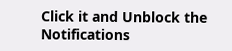Click it and Unblock the Notifications